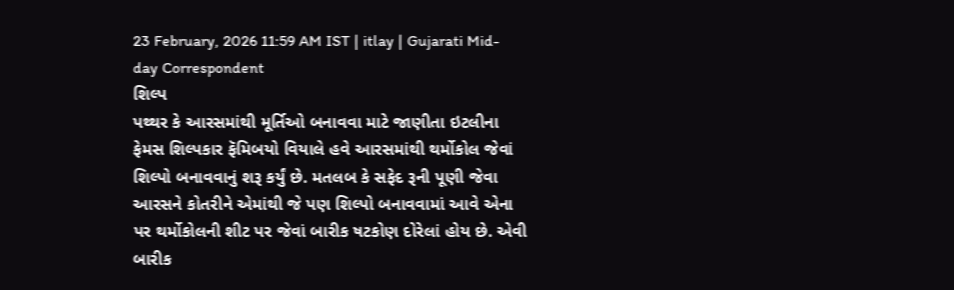23 February, 2026 11:59 AM IST | itlay | Gujarati Mid-day Correspondent
શિલ્પ
પથ્થર કે આરસમાંથી મૂર્તિઓ બનાવવા માટે જાણીતા ઇટલીના ફેમસ શિલ્પકાર ફૅમિબયો વિયાલે હવે આરસમાંથી થર્મોકોલ જેવાં શિલ્પો બનાવવાનું શરૂ કર્યું છે. મતલબ કે સફેદ રૂની પૂણી જેવા આરસને કોતરીને એમાંથી જે પણ શિલ્પો બનાવવામાં આવે એના પર થર્મોકોલની શીટ પર જેવાં બારીક ષટકોણ દોરેલાં હોય છે. એવી બારીક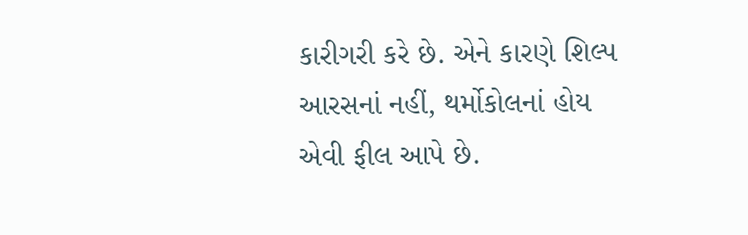કારીગરી કરે છે. એને કારણે શિલ્પ આરસનાં નહીં, થર્મોકોલનાં હોય એવી ફીલ આપે છે.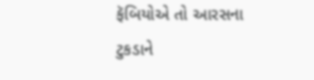ફૅબિયોએ તો આરસના ટુકડાને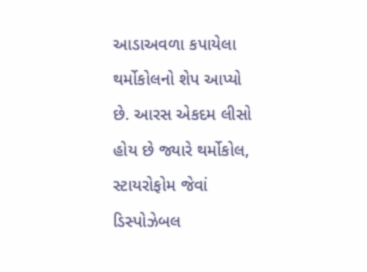આડાઅવળા કપાયેલા થર્મોકોલનો શેપ આપ્યો છે. આરસ એકદમ લીસો હોય છે જ્યારે થર્મોકોલ, સ્ટાયરોફોમ જેવાં ડિસ્પોઝેબલ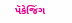પૅકેજિંગ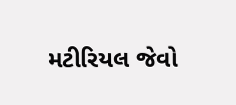મટીરિયલ જેવો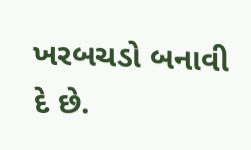ખરબચડો બનાવી દે છે.